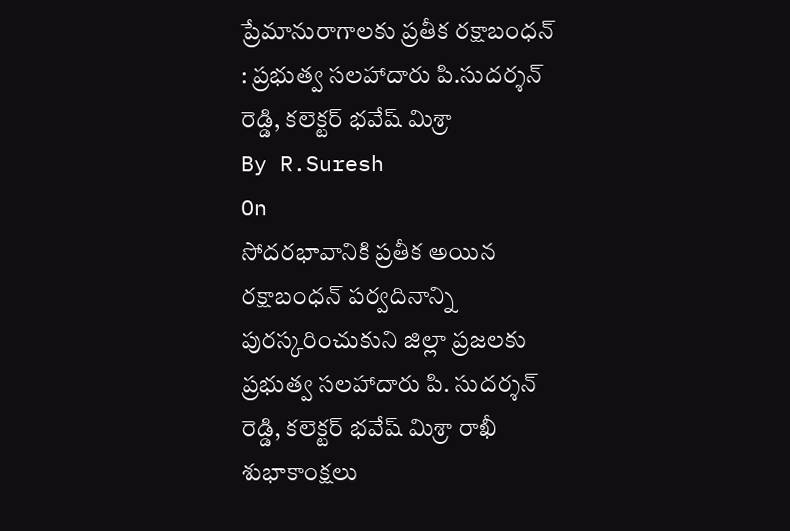ప్రేమానురాగాలకు ప్రతీక రక్షాబంధన్ : ప్రభుత్వ సలహాదారు పి.సుదర్శన్ రెడ్డి, కలెక్టర్ భవేష్ మిశ్రా
By R.Suresh
On
సోదరభావానికి ప్రతీక అయిన రక్షాబంధన్ పర్వదినాన్ని పురస్కరించుకుని జిల్లా ప్రజలకు ప్రభుత్వ సలహాదారు పి. సుదర్శన్ రెడ్డి, కలెక్టర్ భవేష్ మిశ్రా రాఖీ శుభాకాంక్షలు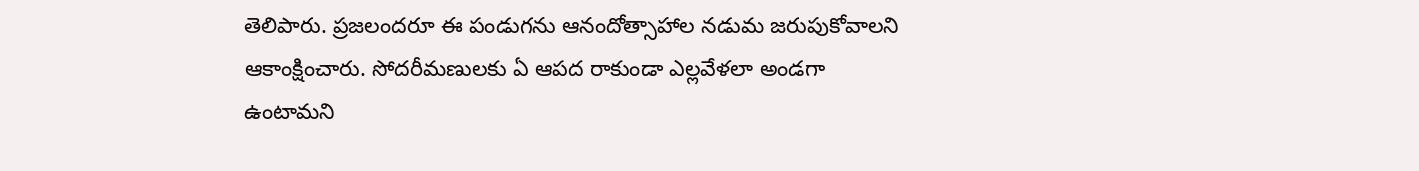తెలిపారు. ప్రజలందరూ ఈ పండుగను ఆనందోత్సాహాల నడుమ జరుపుకోవాలని ఆకాంక్షించారు. సోదరీమణులకు ఏ ఆపద రాకుండా ఎల్లవేళలా అండగా ఉంటామని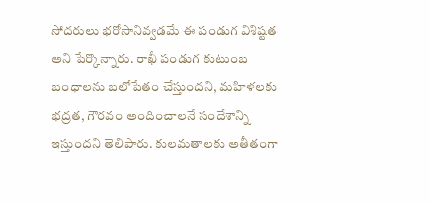సోదరులు భరోసానివ్వడమే ఈ పండుగ విశిష్టత అని పేర్కొన్నారు. రాఖీ పండుగ కుటుంబ బంధాలను బలోపేతం చేస్తుందని, మహిళలకు భద్రత, గౌరవం అందించాలనే సందేశాన్ని ఇస్తుందని తెలిపారు. కులమతాలకు అతీతంగా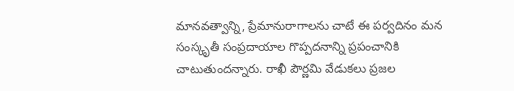మానవత్వాన్ని, ప్రేమానురాగాలను చాటే ఈ పర్వదినం మన సంస్కృతీ సంప్రదాయాల గొప్పదనాన్ని ప్రపంచానికి చాటుతుందన్నారు. రాఖీ పౌర్ణమి వేడుకలు ప్రజల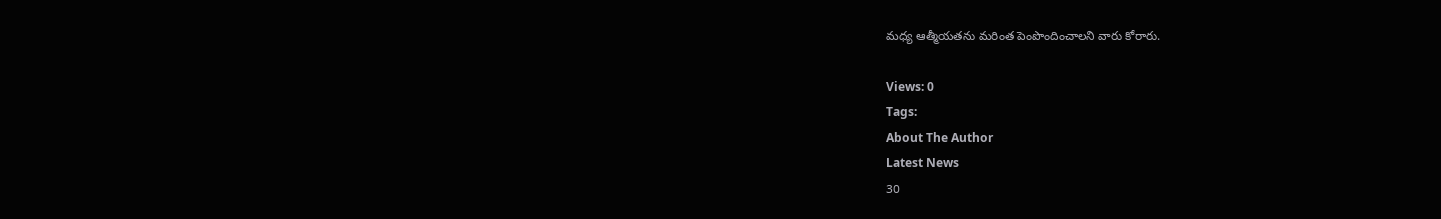మధ్య ఆత్మీయతను మరింత పెంపొందించాలని వారు కోరారు.

Views: 0
Tags:
About The Author
Latest News
30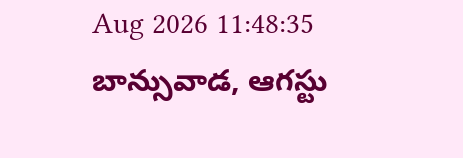Aug 2026 11:48:35
బాన్సువాడ, ఆగస్టు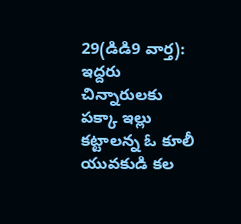29(డిడి9 వార్త):
ఇద్దరు చిన్నారులకు పక్కా ఇల్లు కట్టాలన్న ఓ కూలీ యువకుడి కల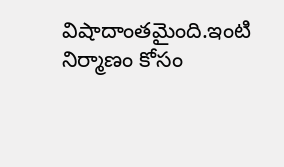విషాదాంతమైంది.ఇంటి నిర్మాణం కోసం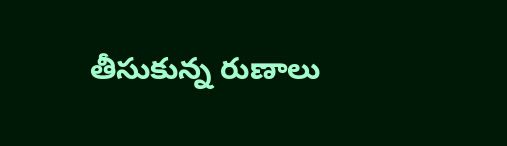తీసుకున్న రుణాలు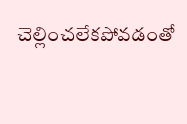చెల్లించలేకపోవడంతో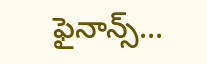ఫైనాన్స్...